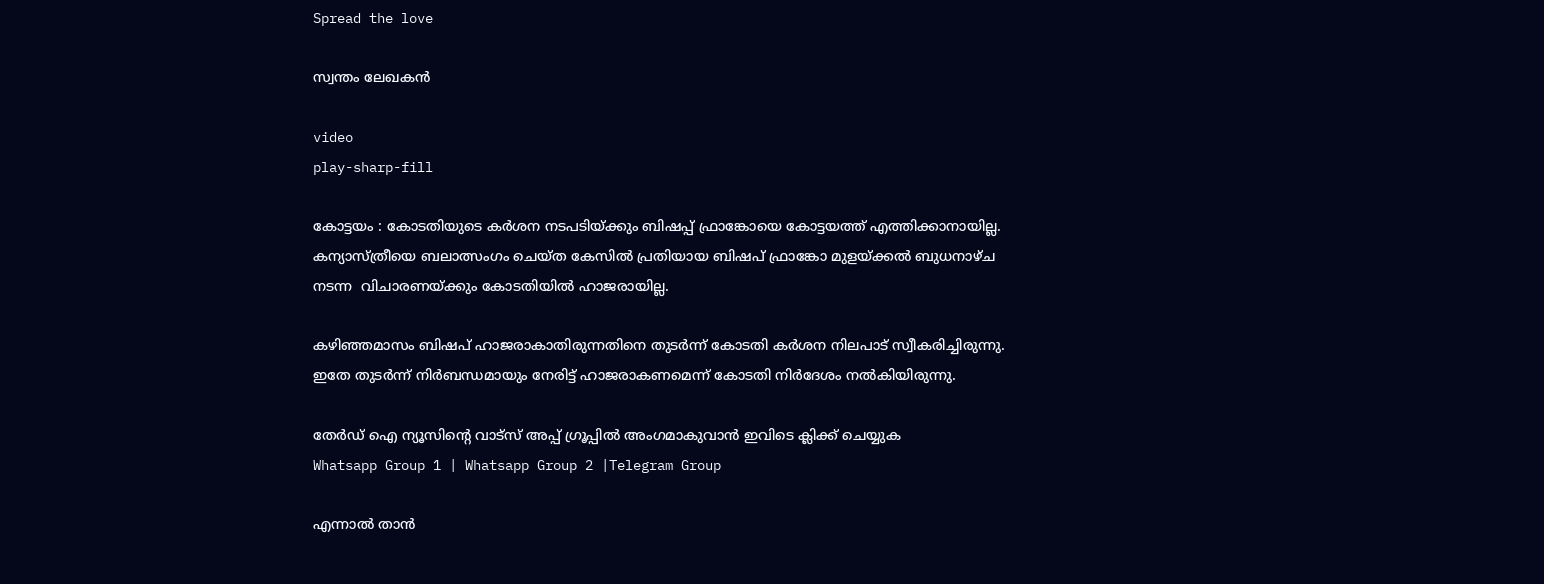Spread the love

സ്വന്തം ലേഖകൻ

video
play-sharp-fill

കോട്ടയം : കോടതിയുടെ കർശന നടപടിയ്ക്കും ബിഷപ്പ് ഫ്രാങ്കോയെ കോട്ടയത്ത് എത്തിക്കാനായില്ല. കന്യാസ്ത്രീയെ ബലാത്സംഗം ചെയ്ത കേസില്‍ പ്രതിയായ ബിഷപ് ഫ്രാങ്കോ മുളയ്ക്കല്‍ ബുധനാഴ്ച നടന്ന  വിചാരണയ്ക്കും കോടതിയില്‍ ഹാജരായില്ല.

കഴിഞ്ഞമാസം ബിഷപ് ഹാജരാകാതിരുന്നതിനെ തുടര്‍ന്ന് കോടതി കർശന നിലപാട് സ്വീകരിച്ചിരുന്നു.  ഇതേ തുടർന്ന് നിര്‍ബന്ധമായും നേരിട്ട് ഹാജരാകണമെന്ന് കോടതി നിര്‍ദേശം നല്‍കിയിരുന്നു.

തേർഡ് ഐ ന്യൂസിന്റെ വാട്സ് അപ്പ് ഗ്രൂപ്പിൽ അംഗമാകുവാൻ ഇവിടെ ക്ലിക്ക് ചെയ്യുക
Whatsapp Group 1 | Whatsapp Group 2 |Telegram Group

എന്നാല്‍ താന്‍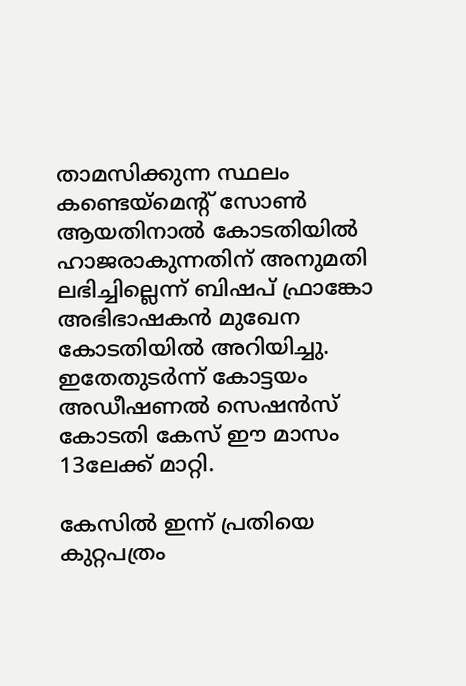താമസിക്കുന്ന സ്ഥലം കണ്ടെയ്‌മെന്റ് സോണ്‍ ആയതിനാല്‍ കോടതിയില്‍ ഹാജരാകുന്നതിന് അനുമതി ലഭിച്ചില്ലെന്ന് ബിഷപ് ഫ്രാങ്കോ അഭിഭാഷകന്‍ മുഖേന കോടതിയില്‍ അറിയിച്ചു. ഇതേതുടര്‍ന്ന് കോട്ടയം അഡീഷണല്‍ സെഷന്‍സ് കോടതി കേസ് ഈ മാസം 13ലേക്ക് മാറ്റി.

കേസില്‍ ഇന്ന് പ്രതിയെ കുറ്റപത്രം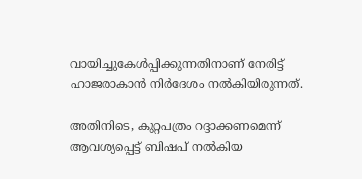വായിച്ചുകേള്‍പ്പിക്കുന്നതിനാണ് നേരിട്ട് ഹാജരാകാന്‍ നിര്‍ദേശം നല്‍കിയിരുന്നത്.

അതിനിടെ, കുറ്റപത്രം റദ്ദാക്കണമെന്ന് ആവശ്യപ്പെട്ട് ബിഷപ് നല്‍കിയ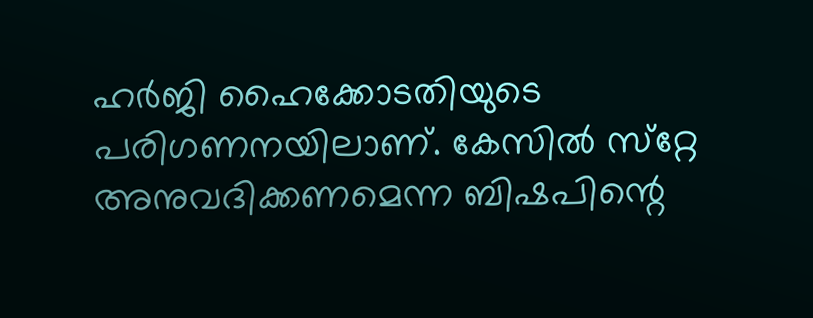ഹര്‍ജി ഹൈക്കോടതിയുടെ പരിഗണനയിലാണ്. കേസില്‍ സ്‌റ്റേ അനുവദിക്കണമെന്ന ബിഷപിന്റെ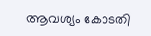ആവശ്യം കോടതി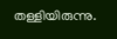തള്ളിയിരുന്നു.